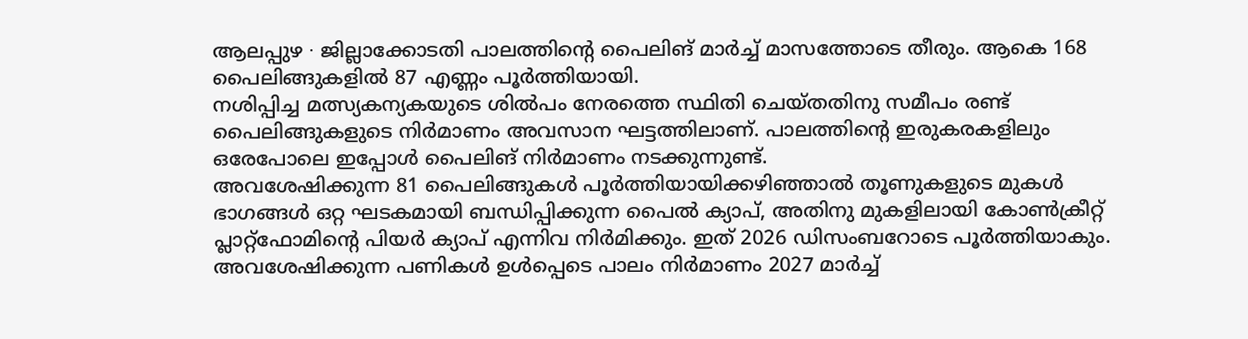ആലപ്പുഴ ∙ ജില്ലാക്കോടതി പാലത്തിന്റെ പൈലിങ് മാർച്ച് മാസത്തോടെ തീരും. ആകെ 168 പൈലിങ്ങുകളിൽ 87 എണ്ണം പൂർത്തിയായി.
നശിപ്പിച്ച മത്സ്യകന്യകയുടെ ശിൽപം നേരത്തെ സ്ഥിതി ചെയ്തതിനു സമീപം രണ്ട് പൈലിങ്ങുകളുടെ നിർമാണം അവസാന ഘട്ടത്തിലാണ്. പാലത്തിന്റെ ഇരുകരകളിലും ഒരേപോലെ ഇപ്പോൾ പൈലിങ് നിർമാണം നടക്കുന്നുണ്ട്.
അവശേഷിക്കുന്ന 81 പൈലിങ്ങുകൾ പൂർത്തിയായിക്കഴിഞ്ഞാൽ തൂണുകളുടെ മുകൾ ഭാഗങ്ങൾ ഒറ്റ ഘടകമായി ബന്ധിപ്പിക്കുന്ന പൈൽ ക്യാപ്, അതിനു മുകളിലായി കോൺക്രീറ്റ് പ്ലാറ്റ്ഫോമിന്റെ പിയർ ക്യാപ് എന്നിവ നിർമിക്കും. ഇത് 2026 ഡിസംബറോടെ പൂർത്തിയാകും.
അവശേഷിക്കുന്ന പണികൾ ഉൾപ്പെടെ പാലം നിർമാണം 2027 മാർച്ച്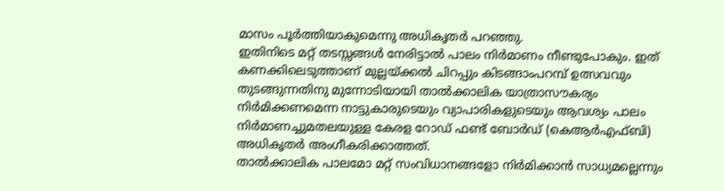മാസം പൂർത്തിയാകുമെന്നു അധികൃതർ പറഞ്ഞു.
ഇതിനിടെ മറ്റ് തടസ്സങ്ങൾ നേരിട്ടാൽ പാലം നിർമാണം നീണ്ടുപോകും. ഇത് കണക്കിലെടുത്താണ് മുല്ലയ്ക്കൽ ചിറപ്പും കിടങ്ങാംപറമ്പ് ഉത്സവവും തുടങ്ങുന്നതിനു മുന്നോടിയായി താൽക്കാലിക യാത്രാസൗകര്യം നിർമിക്കണമെന്ന നാട്ടുകാരുടെയും വ്യാപാരികളുടെയും ആവശ്യം പാലം നിർമാണച്ചുമതലയുള്ള കേരള റോഡ് ഫണ്ട് ബോർഡ് (കെആർഎഫ്ബി) അധികൃതർ അംഗീകരിക്കാത്തത്.
താൽക്കാലിക പാലമോ മറ്റ് സംവിധാനങ്ങളോ നിർമിക്കാൻ സാധ്യമല്ലെന്നും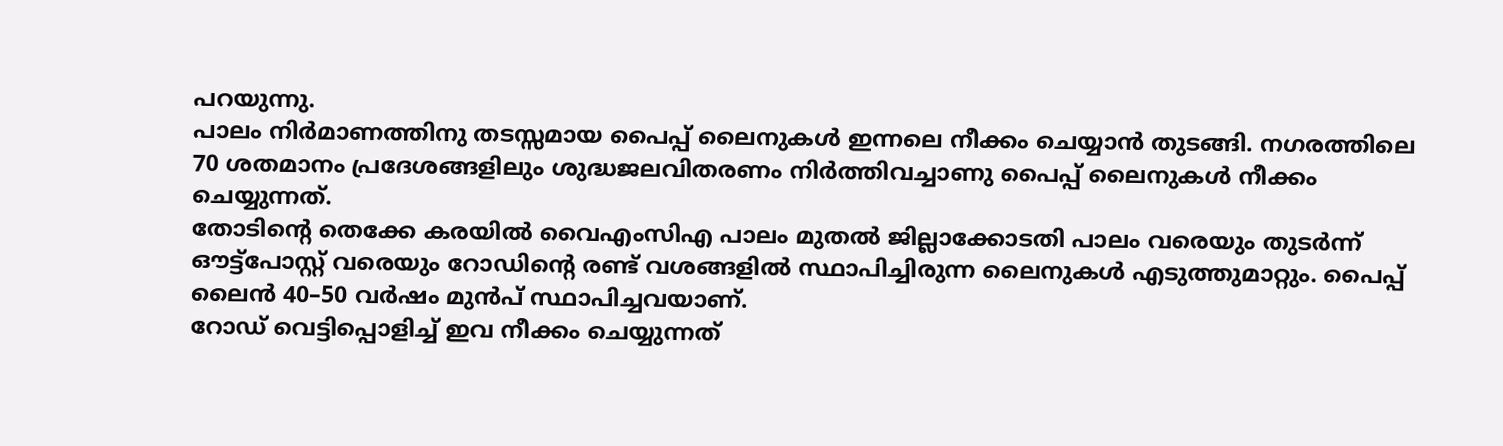പറയുന്നു.
പാലം നിർമാണത്തിനു തടസ്സമായ പൈപ്പ് ലൈനുകൾ ഇന്നലെ നീക്കം ചെയ്യാൻ തുടങ്ങി. നഗരത്തിലെ 70 ശതമാനം പ്രദേശങ്ങളിലും ശുദ്ധജലവിതരണം നിർത്തിവച്ചാണു പൈപ്പ് ലൈനുകൾ നീക്കം ചെയ്യുന്നത്.
തോടിന്റെ തെക്കേ കരയിൽ വൈഎംസിഎ പാലം മുതൽ ജില്ലാക്കോടതി പാലം വരെയും തുടർന്ന് ഔട്ട്പോസ്റ്റ് വരെയും റോഡിന്റെ രണ്ട് വശങ്ങളിൽ സ്ഥാപിച്ചിരുന്ന ലൈനുകൾ എടുത്തുമാറ്റും. പൈപ്പ് ലൈൻ 40–50 വർഷം മുൻപ് സ്ഥാപിച്ചവയാണ്.
റോഡ് വെട്ടിപ്പൊളിച്ച് ഇവ നീക്കം ചെയ്യുന്നത്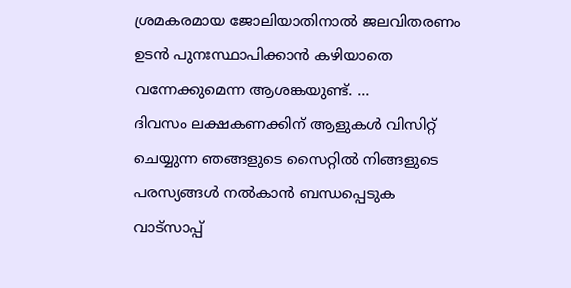ശ്രമകരമായ ജോലിയാതിനാൽ ജലവിതരണം ഉടൻ പുനഃസ്ഥാപിക്കാൻ കഴിയാതെ വന്നേക്കുമെന്ന ആശങ്കയുണ്ട്. …
ദിവസം ലക്ഷകണക്കിന് ആളുകൾ വിസിറ്റ് ചെയ്യുന്ന ഞങ്ങളുടെ സൈറ്റിൽ നിങ്ങളുടെ പരസ്യങ്ങൾ നൽകാൻ ബന്ധപ്പെടുക വാട്സാപ്പ്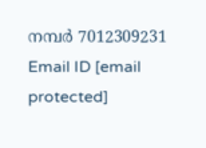നമ്പർ 7012309231 Email ID [email protected]